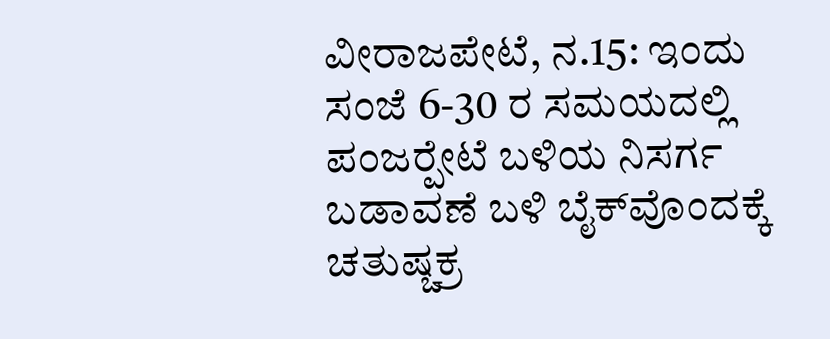ವೀರಾಜಪೇಟೆ, ನ.15: ಇಂದು ಸಂಜೆ 6-30 ರ ಸಮಯದಲ್ಲಿ ಪಂಜರ್‍ಪೇಟೆ ಬಳಿಯ ನಿಸರ್ಗ ಬಡಾವಣೆ ಬಳಿ ಬೈಕ್‍ವೊಂದಕ್ಕೆ ಚತುಷ್ಚಕ್ರ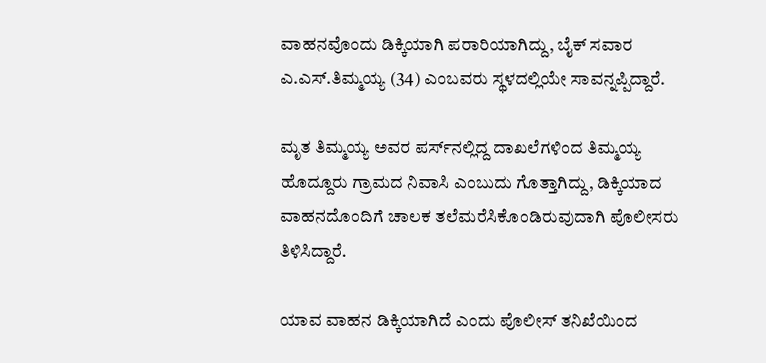ವಾಹನವೊಂದು ಡಿಕ್ಕಿಯಾಗಿ ಪರಾರಿಯಾಗಿದ್ದು, ಬೈಕ್ ಸವಾರ ಎ.ಎಸ್.ತಿಮ್ಮಯ್ಯ (34) ಎಂಬವರು ಸ್ಥಳದಲ್ಲಿಯೇ ಸಾವನ್ನಪ್ಪಿದ್ದಾರೆ.

ಮೃತ ತಿಮ್ಮಯ್ಯ ಅವರ ಪರ್ಸ್‍ನಲ್ಲಿದ್ದ ದಾಖಲೆಗಳಿಂದ ತಿಮ್ಮಯ್ಯ ಹೊದ್ದೂರು ಗ್ರಾಮದ ನಿವಾಸಿ ಎಂಬುದು ಗೊತ್ತಾಗಿದ್ದು, ಡಿಕ್ಕಿಯಾದ ವಾಹನದೊಂದಿಗೆ ಚಾಲಕ ತಲೆಮರೆಸಿಕೊಂಡಿರುವುದಾಗಿ ಪೊಲೀಸರು ತಿಳಿಸಿದ್ದಾರೆ.

ಯಾವ ವಾಹನ ಡಿಕ್ಕಿಯಾಗಿದೆ ಎಂದು ಪೊಲೀಸ್ ತನಿಖೆಯಿಂದ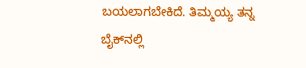ಬಯಲಾಗಬೇಕಿದೆ. ತಿಮ್ಮಯ್ಯ ತನ್ನ ಬೈಕ್‍ನಲ್ಲಿ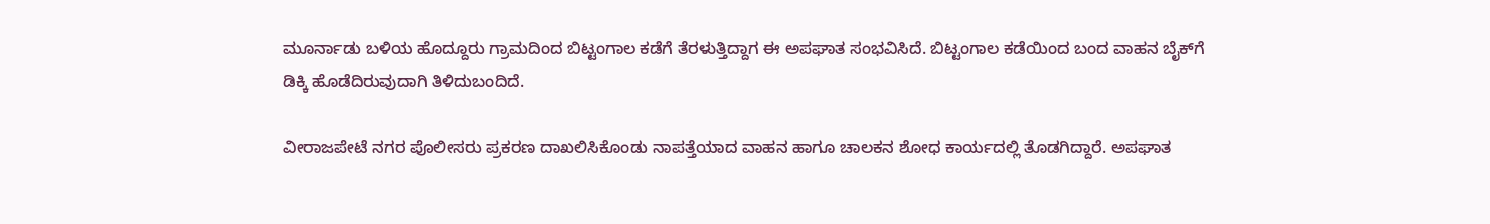ಮೂರ್ನಾಡು ಬಳಿಯ ಹೊದ್ದೂರು ಗ್ರಾಮದಿಂದ ಬಿಟ್ಟಂಗಾಲ ಕಡೆಗೆ ತೆರಳುತ್ತಿದ್ದಾಗ ಈ ಅಪಘಾತ ಸಂಭವಿಸಿದೆ. ಬಿಟ್ಟಂಗಾಲ ಕಡೆಯಿಂದ ಬಂದ ವಾಹನ ಬೈಕ್‍ಗೆ ಡಿಕ್ಕಿ ಹೊಡೆದಿರುವುದಾಗಿ ತಿಳಿದುಬಂದಿದೆ.

ವೀರಾಜಪೇಟೆ ನಗರ ಪೊಲೀಸರು ಪ್ರಕರಣ ದಾಖಲಿಸಿಕೊಂಡು ನಾಪತ್ತೆಯಾದ ವಾಹನ ಹಾಗೂ ಚಾಲಕನ ಶೋಧ ಕಾರ್ಯದಲ್ಲಿ ತೊಡಗಿದ್ದಾರೆ. ಅಪಘಾತ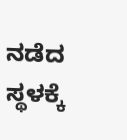ನಡೆದ ಸ್ಥಳಕ್ಕೆ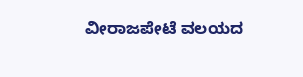ವೀರಾಜಪೇಟೆ ವಲಯದ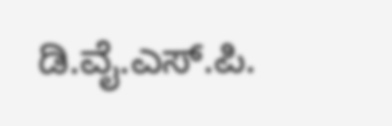ಡಿ.ವೈ.ಎಸ್.ಪಿ.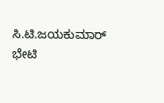ಸಿ.ಟಿ.ಜಯಕುಮಾರ್ ಭೇಟಿ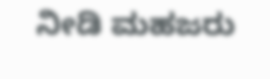ನೀಡಿ ಮಹಜರು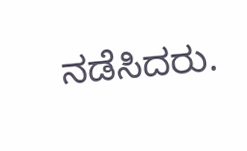ನಡೆಸಿದರು.